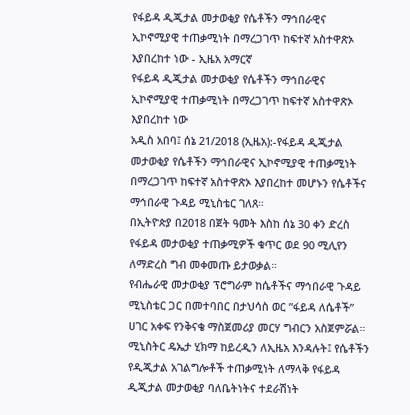የፋይዳ ዲጂታል መታወቂያ የሴቶችን ማኅበራዊና ኢኮኖሚያዊ ተጠቃሚነት በማረጋገጥ ከፍተኛ አስተዋጽኦ እያበረከተ ነው - ኢዜአ አማርኛ
የፋይዳ ዲጂታል መታወቂያ የሴቶችን ማኅበራዊና ኢኮኖሚያዊ ተጠቃሚነት በማረጋገጥ ከፍተኛ አስተዋጽኦ እያበረከተ ነው
አዲስ አበባ፤ ሰኔ 21/2018 (ኢዜአ):-የፋይዳ ዲጂታል መታወቂያ የሴቶችን ማኅበራዊና ኢኮኖሚያዊ ተጠቃሚነት በማረጋገጥ ከፍተኛ አስተዋጽኦ እያበረከተ መሆኑን የሴቶችና ማኅበራዊ ጉዳይ ሚኒስቴር ገለጸ።
በኢትዮጵያ በ2018 በጀት ዓመት እስከ ሰኔ 30 ቀን ድረስ የፋይዳ መታወቂያ ተጠቃሚዎች ቁጥር ወደ 90 ሚሊየን ለማድረስ ግብ መቀመጡ ይታወቃል።
የብሔራዊ መታወቂያ ፕሮግራም ከሴቶችና ማኅበራዊ ጉዳይ ሚኒስቴር ጋር በመተባበር በታህሳስ ወር ”ፋይዳ ለሴቶች” ሀገር አቀፍ የንቅናቄ ማስጀመሪያ መርሃ ግብርን አስጀምሯል።
ሚኒስትር ዴኤታ ሂክማ ከይረዲን ለኢዜአ እንዳሉት፤ የሴቶችን የዲጂታል አገልግሎቶች ተጠቃሚነት ለማላቅ የፋይዳ ዲጂታል መታወቂያ ባለቤትነትና ተደራሽነት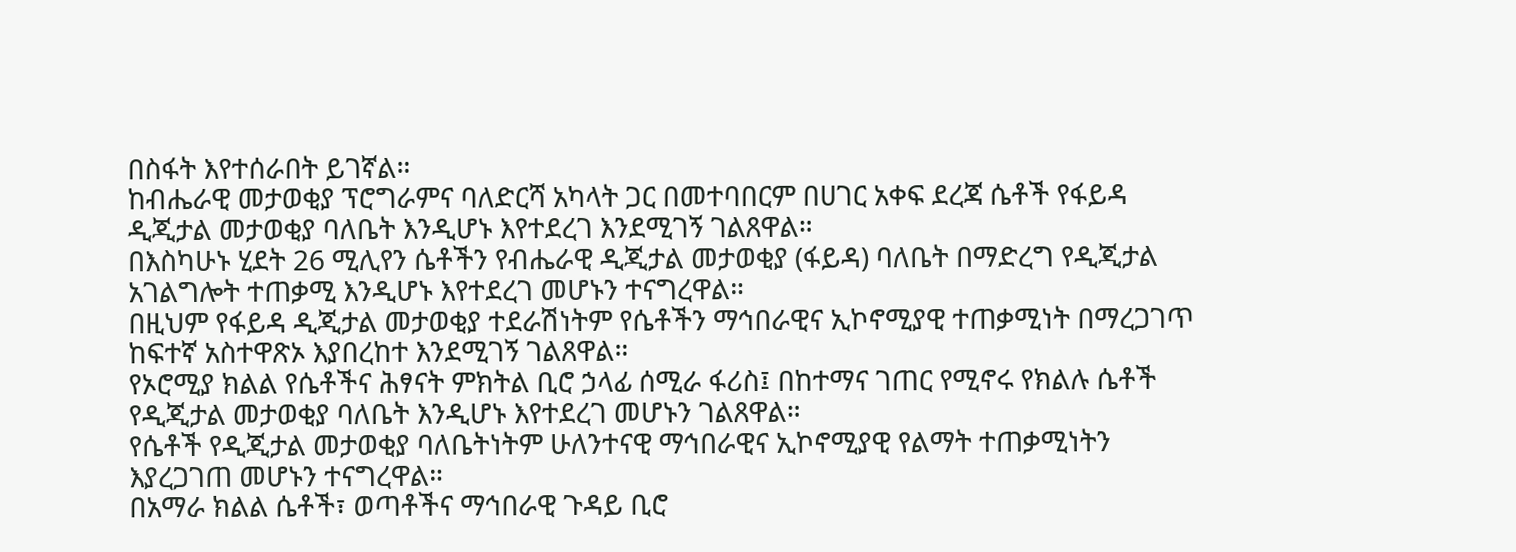በስፋት እየተሰራበት ይገኛል።
ከብሔራዊ መታወቂያ ፕሮግራምና ባለድርሻ አካላት ጋር በመተባበርም በሀገር አቀፍ ደረጃ ሴቶች የፋይዳ ዲጂታል መታወቂያ ባለቤት እንዲሆኑ እየተደረገ እንደሚገኝ ገልጸዋል።
በእስካሁኑ ሂደት 26 ሚሊየን ሴቶችን የብሔራዊ ዲጂታል መታወቂያ (ፋይዳ) ባለቤት በማድረግ የዲጂታል አገልግሎት ተጠቃሚ እንዲሆኑ እየተደረገ መሆኑን ተናግረዋል።
በዚህም የፋይዳ ዲጂታል መታወቂያ ተደራሽነትም የሴቶችን ማኅበራዊና ኢኮኖሚያዊ ተጠቃሚነት በማረጋገጥ ከፍተኛ አስተዋጽኦ እያበረከተ እንደሚገኝ ገልጸዋል።
የኦሮሚያ ክልል የሴቶችና ሕፃናት ምክትል ቢሮ ኃላፊ ሰሚራ ፋሪስ፤ በከተማና ገጠር የሚኖሩ የክልሉ ሴቶች የዲጂታል መታወቂያ ባለቤት እንዲሆኑ እየተደረገ መሆኑን ገልጸዋል።
የሴቶች የዲጂታል መታወቂያ ባለቤትነትም ሁለንተናዊ ማኅበራዊና ኢኮኖሚያዊ የልማት ተጠቃሚነትን እያረጋገጠ መሆኑን ተናግረዋል።
በአማራ ክልል ሴቶች፣ ወጣቶችና ማኅበራዊ ጉዳይ ቢሮ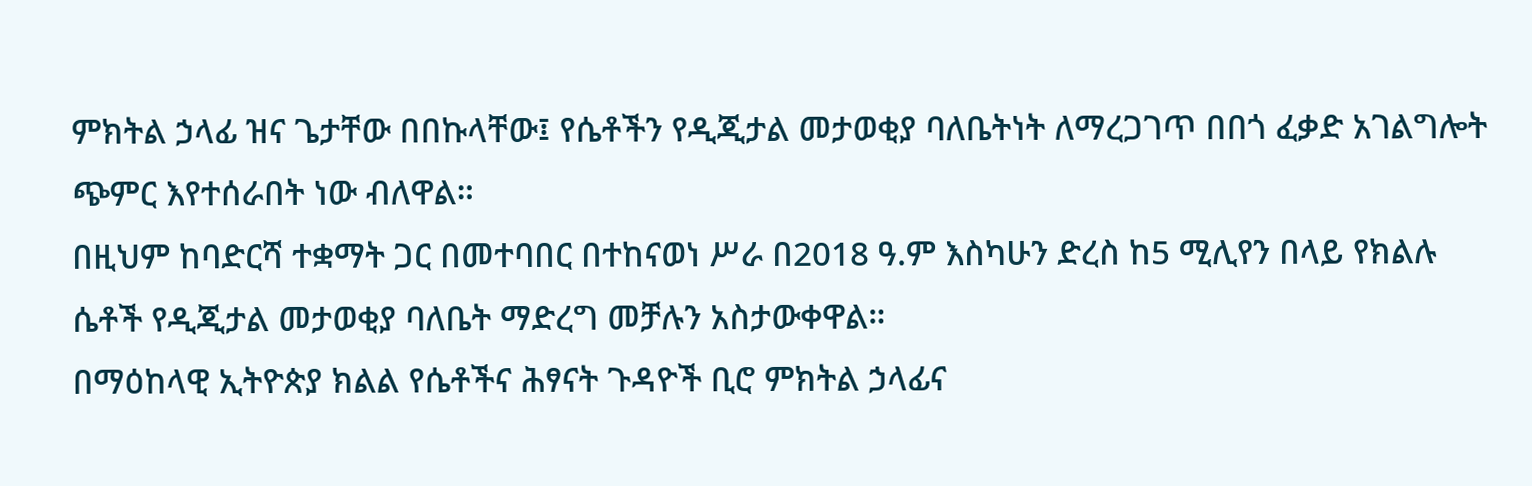ምክትል ኃላፊ ዝና ጌታቸው በበኩላቸው፤ የሴቶችን የዲጂታል መታወቂያ ባለቤትነት ለማረጋገጥ በበጎ ፈቃድ አገልግሎት ጭምር እየተሰራበት ነው ብለዋል።
በዚህም ከባድርሻ ተቋማት ጋር በመተባበር በተከናወነ ሥራ በ2018 ዓ.ም እስካሁን ድረስ ከ5 ሚሊየን በላይ የክልሉ ሴቶች የዲጂታል መታወቂያ ባለቤት ማድረግ መቻሉን አስታውቀዋል።
በማዕከላዊ ኢትዮጵያ ክልል የሴቶችና ሕፃናት ጉዳዮች ቢሮ ምክትል ኃላፊና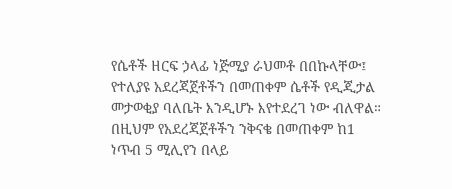የሴቶች ዘርፍ ኃላፊ ነጅሚያ ራህመቶ በበኩላቸው፤ የተለያዩ አደረጃጀቶችን በመጠቀም ሴቶች የዲጂታል መታወቂያ ባለቤት እንዲሆኑ እየተደረገ ነው ብለዋል።
በዚህም የአደረጃጀቶችን ንቅናቄ በመጠቀም ከ1 ነጥብ 5 ሚሊየን በላይ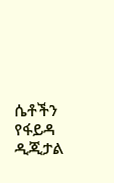ሴቶችን የፋይዳ ዲጂታል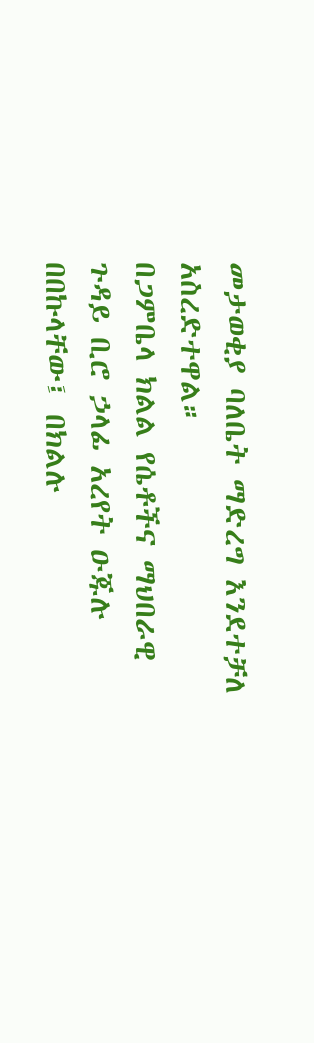መታወቂያ ባለቤት ማድረግ እንደተቻለ አስረድተዋል።
በጋምቤላ ክልል የሴቶችና ማህበራዊ ጉዳይ ቢሮ ኃላፊ አረየት ዑጁሉ በበኩላቸው፤ በክልሉ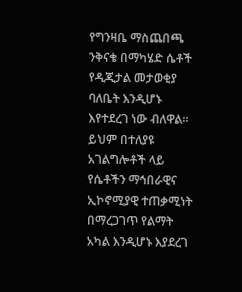የግንዛቤ ማስጨበጫ ንቅናቄ በማካሄድ ሴቶች የዲጂታል መታወቂያ ባለቤት እንዲሆኑ እየተደረገ ነው ብለዋል።
ይህም በተለያዩ አገልግሎቶች ላይ የሴቶችን ማኅበራዊና ኢኮኖሚያዊ ተጠቃሚነት በማረጋገጥ የልማት አካል እንዲሆኑ እያደረገ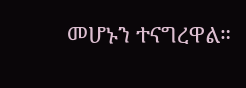መሆኑን ተናግረዋል።